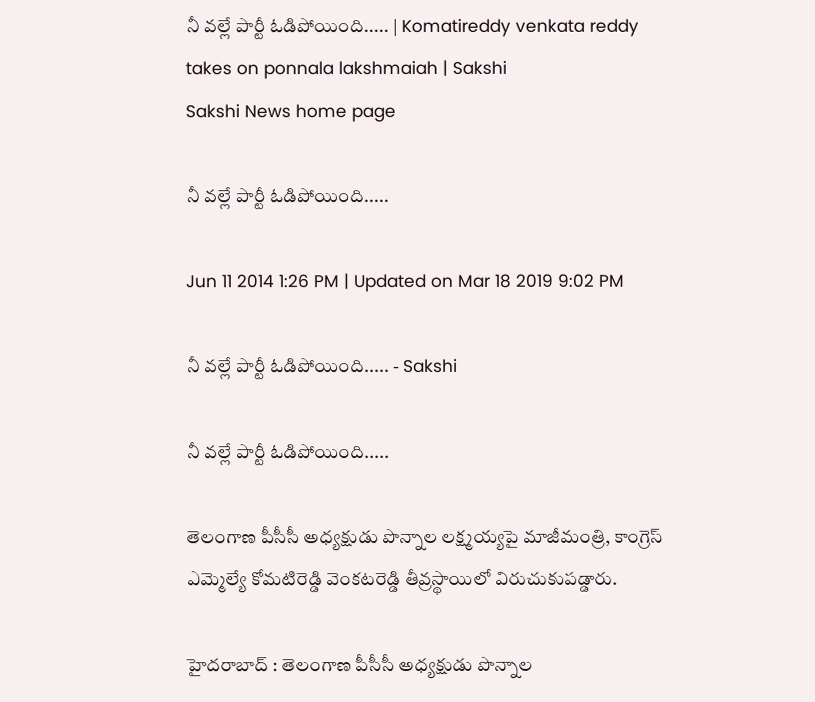నీ వల్లే పార్టీ ఓడిపోయింది..... | Komatireddy venkata reddy takes on ponnala lakshmaiah | Sakshi
Sakshi News home page

నీ వల్లే పార్టీ ఓడిపోయింది.....

Jun 11 2014 1:26 PM | Updated on Mar 18 2019 9:02 PM

నీ వల్లే పార్టీ ఓడిపోయింది..... - Sakshi

నీ వల్లే పార్టీ ఓడిపోయింది.....

తెలంగాణ పీసీసీ అధ్యక్షుడు పొన్నాల లక్ష్మయ్యపై మాజీమంత్రి, కాంగ్రెస్ ఎమ్మెల్యే కోమటిరెడ్డి వెంకటరెడ్డి తీవ్రస్థాయిలో విరుచుకుపడ్డారు.

హైదరాబాద్ : తెలంగాణ పీసీసీ అధ్యక్షుడు పొన్నాల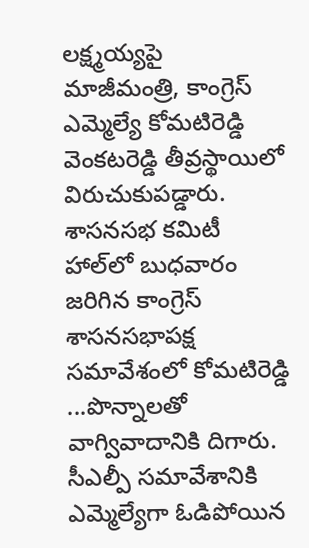లక్ష్మయ్యపై మాజీమంత్రి, కాంగ్రెస్ ఎమ్మెల్యే కోమటిరెడ్డి వెంకటరెడ్డి తీవ్రస్థాయిలో విరుచుకుపడ్డారు.  శాసనసభ కమిటీ హాల్‌లో బుధవారం జరిగిన కాంగ్రెస్ శాసనసభాపక్ష సమావేశంలో కోమటిరెడ్డి ...పొన్నాలతో వాగ్వివాదానికి దిగారు. సీఎల్పీ సమావేశానికి ఎమ్మెల్యేగా ఓడిపోయిన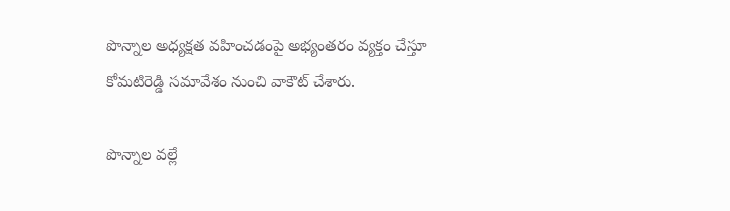పొన్నాల అధ్యక్షత వహించడంపై అభ్యంతరం వ్యక్తం చేస్తూ కోమటిరెడ్డి సమావేశం నుంచి వాకౌట్ చేశారు.

పొన్నాల వల్లే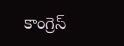కాంగ్రెస్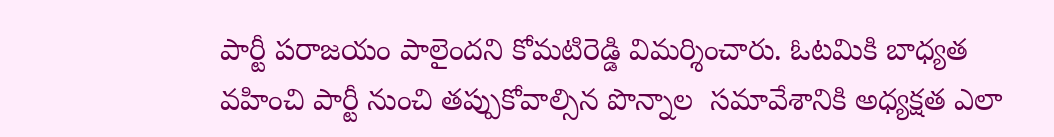పార్టీ పరాజయం పాలైందని కోమటిరెడ్డి విమర్శించారు. ఓటమికి బాధ్యత వహించి పార్టీ నుంచి తప్పుకోవాల్సిన పొన్నాల  సమావేశానికి అధ్యక్షత ఎలా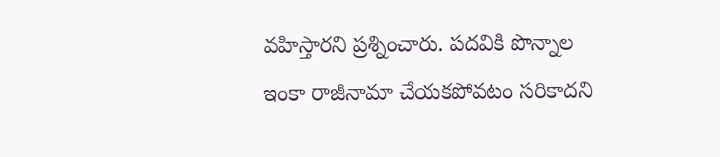వహిస్తారని ప్రశ్నించారు. పదవికి పొన్నాల ఇంకా రాజీనామా చేయకపోవటం సరికాదని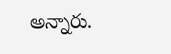అన్నారు.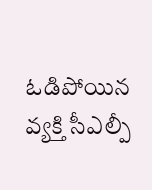ఓడిపోయిన వ్యక్తి సీఎల్పీ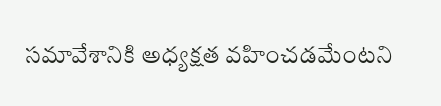సమావేశానికి అధ్యక్షత వహించడమేంటని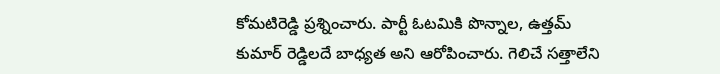కోమటిరెడ్డి ప్రశ్నించారు. పార్టీ ఓటమికి పొన్నాల, ఉత్తమ్‌ కుమార్ రెడ్డిలదే బాధ్యత అని ఆరోపించారు. గెలిచే సత్తాలేని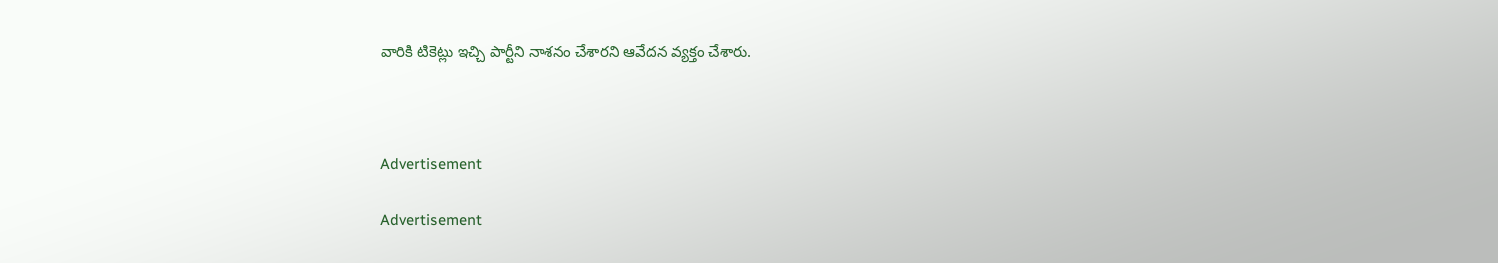వారికి టికెట్లు ఇచ్చి పార్టీని నాశనం చేశారని ఆవేదన వ్యక్తం చేశారు.



Advertisement

Advertisement